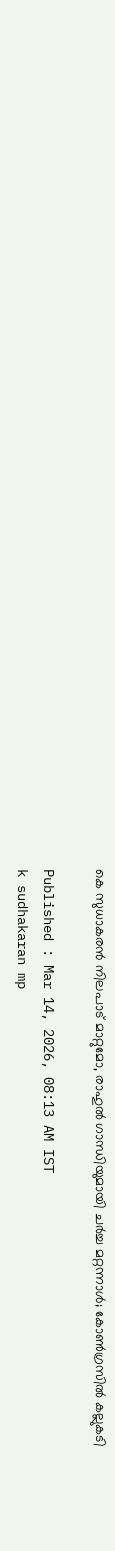കെ സുധാകരൻ നിലപാട് മാറ്റുമോ, രാഹുൽ ഗാന്ധിയുമായി ചർച്ച മറ്റന്നാൾ; കോൺഗ്രസിൽ കല്ലുകടി

Published : Mar 14, 2026, 08:13 AM IST
k sudhakaran mp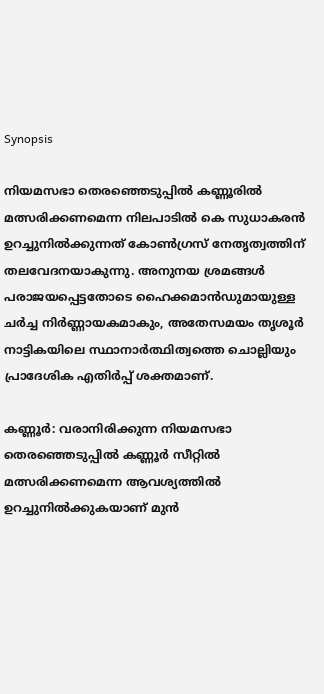Synopsis

നിയമസഭാ തെരഞ്ഞെടുപ്പിൽ കണ്ണൂരിൽ മത്സരിക്കണമെന്ന നിലപാടിൽ കെ സുധാകരൻ ഉറച്ചുനിൽക്കുന്നത് കോൺഗ്രസ് നേതൃത്വത്തിന് തലവേദനയാകുന്നു. അനുനയ ശ്രമങ്ങൾ പരാജയപ്പെട്ടതോടെ ഹൈക്കമാൻഡുമായുള്ള ചർച്ച നിർണ്ണായകമാകും, അതേസമയം തൃശൂർ നാട്ടികയിലെ സ്ഥാനാർത്ഥിത്വത്തെ ചൊല്ലിയും പ്രാദേശിക എതിർപ്പ് ശക്തമാണ്.

കണ്ണൂർ: വരാനിരിക്കുന്ന നിയമസഭാ തെരഞ്ഞെടുപ്പിൽ കണ്ണൂർ സീറ്റിൽ മത്സരിക്കണമെന്ന ആവശ്യത്തിൽ ഉറച്ചുനിൽക്കുകയാണ് മുൻ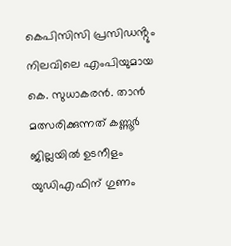കെപിസിസി പ്രസിഡൻ്റും നിലവിലെ എംപിയുമായ കെ. സുധാകരൻ. താൻ മത്സരിക്കുന്നത് കണ്ണൂർ ജില്ലയിൽ ഉടനീളം യുഡിഎഫിന് ഗുണം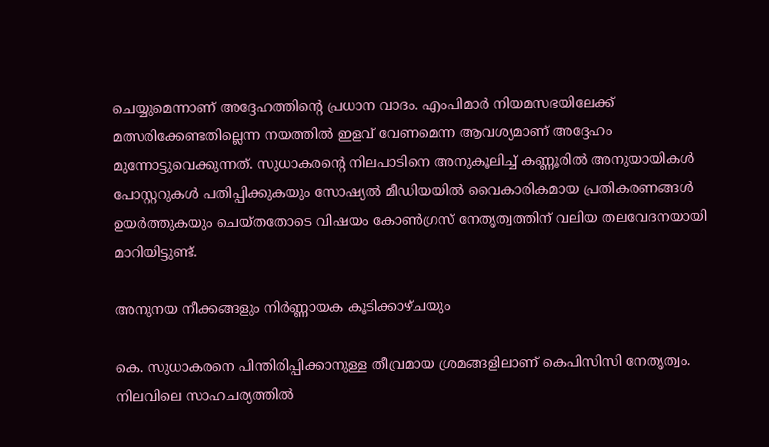ചെയ്യുമെന്നാണ് അദ്ദേഹത്തിൻ്റെ പ്രധാന വാദം. എംപിമാർ നിയമസഭയിലേക്ക് മത്സരിക്കേണ്ടതില്ലെന്ന നയത്തിൽ ഇളവ് വേണമെന്ന ആവശ്യമാണ് അദ്ദേഹം മുന്നോട്ടുവെക്കുന്നത്. സുധാകരൻ്റെ നിലപാടിനെ അനുകൂലിച്ച് കണ്ണൂരിൽ അനുയായികൾ പോസ്റ്ററുകൾ പതിപ്പിക്കുകയും സോഷ്യൽ മീഡിയയിൽ വൈകാരികമായ പ്രതികരണങ്ങൾ ഉയർത്തുകയും ചെയ്തതോടെ വിഷയം കോൺഗ്രസ് നേതൃത്വത്തിന് വലിയ തലവേദനയായി മാറിയിട്ടുണ്ട്.

അനുനയ നീക്കങ്ങളും നിർണ്ണായക കൂടിക്കാഴ്ചയും

കെ. സുധാകരനെ പിന്തിരിപ്പിക്കാനുള്ള തീവ്രമായ ശ്രമങ്ങളിലാണ് കെപിസിസി നേതൃത്വം. നിലവിലെ സാഹചര്യത്തിൽ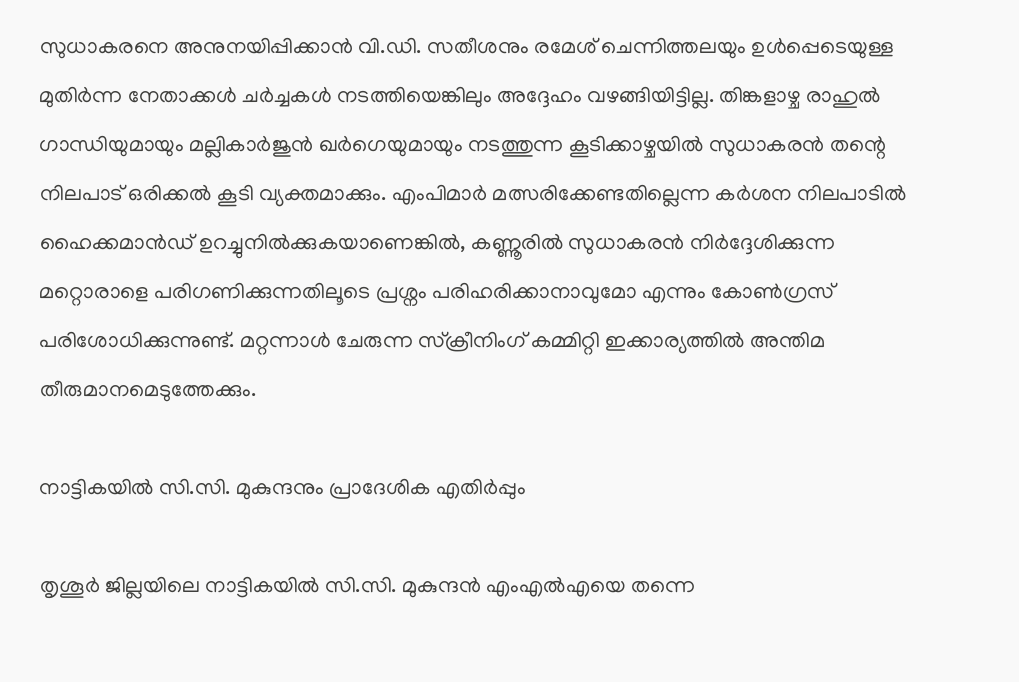സുധാകരനെ അനുനയിപ്പിക്കാൻ വി.ഡി. സതീശനും രമേശ് ചെന്നിത്തലയും ഉൾപ്പെടെയുള്ള മുതിർന്ന നേതാക്കൾ ചർച്ചകൾ നടത്തിയെങ്കിലും അദ്ദേഹം വഴങ്ങിയിട്ടില്ല. തിങ്കളാഴ്ച രാഹുൽ ഗാന്ധിയുമായും മല്ലികാർജുൻ ഖർഗെയുമായും നടത്തുന്ന കൂടിക്കാഴ്ചയിൽ സുധാകരൻ തന്റെ നിലപാട് ഒരിക്കൽ കൂടി വ്യക്തമാക്കും. എംപിമാർ മത്സരിക്കേണ്ടതില്ലെന്ന കർശന നിലപാടിൽ ഹൈക്കമാൻഡ് ഉറച്ചുനിൽക്കുകയാണെങ്കിൽ, കണ്ണൂരിൽ സുധാകരൻ നിർദ്ദേശിക്കുന്ന മറ്റൊരാളെ പരിഗണിക്കുന്നതിലൂടെ പ്രശ്നം പരിഹരിക്കാനാവുമോ എന്നും കോൺഗ്രസ് പരിശോധിക്കുന്നുണ്ട്. മറ്റന്നാൾ ചേരുന്ന സ്ക്രീനിംഗ് കമ്മിറ്റി ഇക്കാര്യത്തിൽ അന്തിമ തീരുമാനമെടുത്തേക്കും.

നാട്ടികയിൽ സി.സി. മുകുന്ദനും പ്രാദേശിക എതിർപ്പും

തൃശൂർ ജില്ലയിലെ നാട്ടികയിൽ സി.സി. മുകുന്ദൻ എംഎൽഎയെ തന്നെ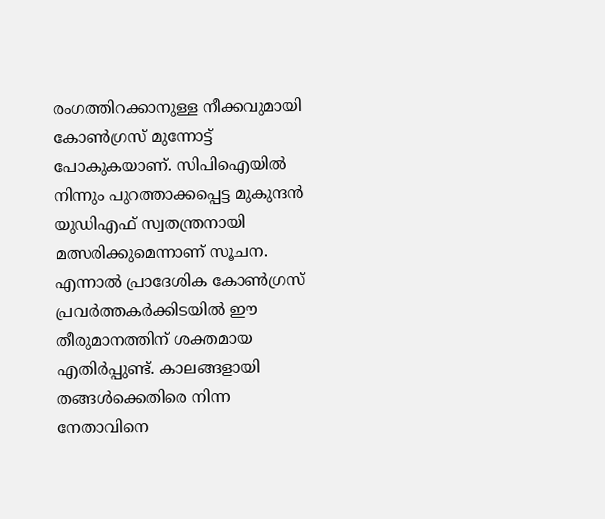രംഗത്തിറക്കാനുള്ള നീക്കവുമായി കോൺഗ്രസ് മുന്നോട്ട് പോകുകയാണ്. സിപിഐയിൽ നിന്നും പുറത്താക്കപ്പെട്ട മുകുന്ദൻ യുഡിഎഫ് സ്വതന്ത്രനായി മത്സരിക്കുമെന്നാണ് സൂചന. എന്നാൽ പ്രാദേശിക കോൺഗ്രസ് പ്രവർത്തകർക്കിടയിൽ ഈ തീരുമാനത്തിന് ശക്തമായ എതിർപ്പുണ്ട്. കാലങ്ങളായി തങ്ങൾക്കെതിരെ നിന്ന നേതാവിനെ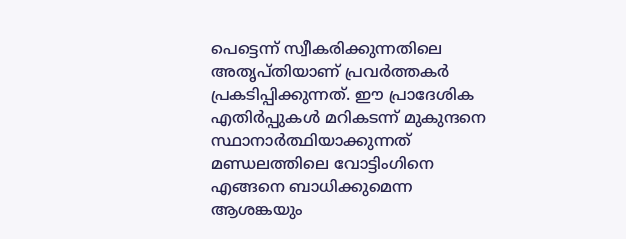പെട്ടെന്ന് സ്വീകരിക്കുന്നതിലെ അതൃപ്തിയാണ് പ്രവർത്തകർ പ്രകടിപ്പിക്കുന്നത്. ഈ പ്രാദേശിക എതിർപ്പുകൾ മറികടന്ന് മുകുന്ദനെ സ്ഥാനാർത്ഥിയാക്കുന്നത് മണ്ഡലത്തിലെ വോട്ടിംഗിനെ എങ്ങനെ ബാധിക്കുമെന്ന ആശങ്കയും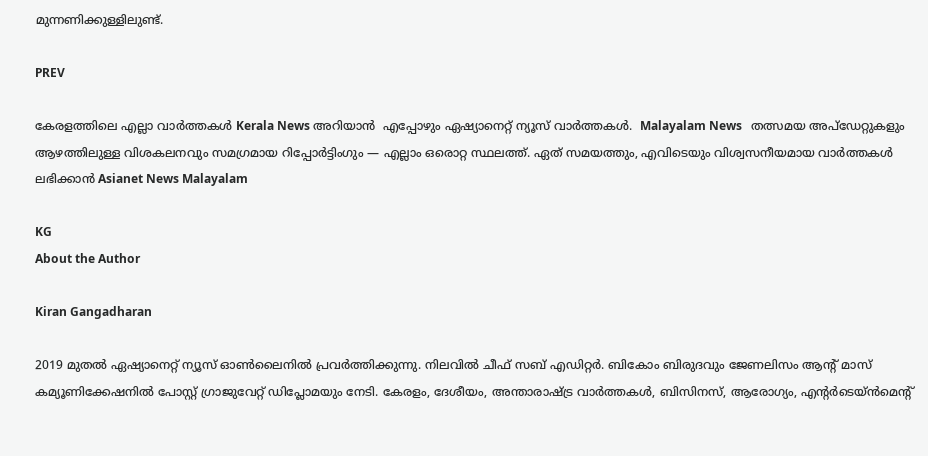മുന്നണിക്കുള്ളിലുണ്ട്.

PREV

കേരളത്തിലെ എല്ലാ വാർത്തകൾ Kerala News അറിയാൻ  എപ്പോഴും ഏഷ്യാനെറ്റ് ന്യൂസ് വാർത്തകൾ.  Malayalam News   തത്സമയ അപ്‌ഡേറ്റുകളും ആഴത്തിലുള്ള വിശകലനവും സമഗ്രമായ റിപ്പോർട്ടിംഗും — എല്ലാം ഒരൊറ്റ സ്ഥലത്ത്. ഏത് സമയത്തും, എവിടെയും വിശ്വസനീയമായ വാർത്തകൾ ലഭിക്കാൻ Asianet News Malayalam

KG
About the Author

Kiran Gangadharan

2019 മുതല്‍ ഏഷ്യാനെറ്റ് ന്യൂസ് ഓണ്‍ലൈനില്‍ പ്രവര്‍ത്തിക്കുന്നു. നിലവില്‍ ചീഫ് സബ് എഡിറ്റർ. ബികോം ബിരുദവും ജേണലിസം ആൻ്റ് മാസ് കമ്യൂണിക്കേഷനിൽ പോസ്റ്റ് ഗ്രാജുവേറ്റ് ഡിപ്ലോമയും നേടി. കേരളം, ദേശീയം, അന്താരാഷ്ട്ര വാര്‍ത്തകള്‍, ബിസിനസ്, ആരോഗ്യം, എന്റർടെയ്ൻമെൻ്റ്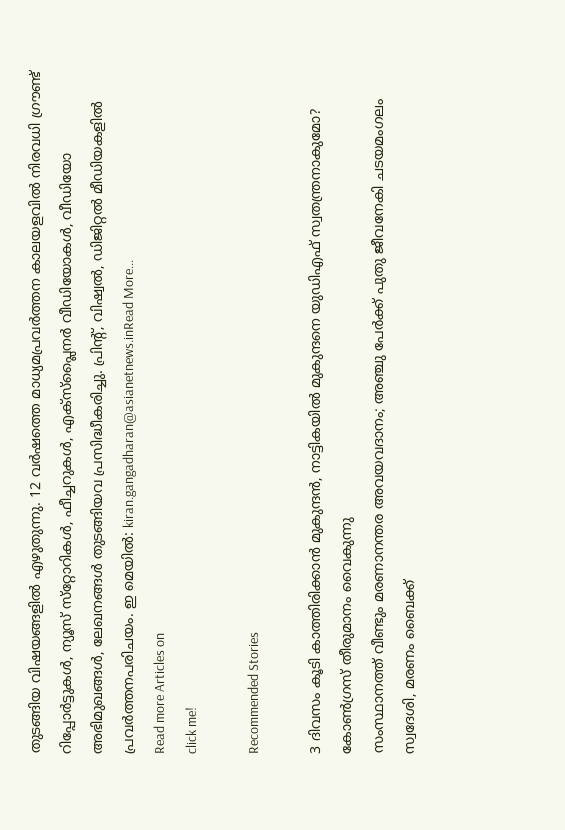തുടങ്ങിയ വിഷയങ്ങളില്‍ എഴുതുന്നു. 12 വര്‍ഷത്തെ മാധ്യമപ്രവര്‍ത്തന കാലയളവില്‍ നിരവധി ഗ്രൗണ്ട് റിപ്പോര്‍ട്ടുകള്‍, ന്യൂസ് സ്‌റ്റോറികള്‍, ഫീച്ചറുകള്‍, എക്‌സ്‌പ്ലൈന‍ർ വീഡിയോകൾ, വീഡിയോ അഭിമുഖങ്ങള്‍, ലേഖനങ്ങള്‍ തുടങ്ങിയവ പ്രസിദ്ധീകരിച്ചു. പ്രിന്റ്, വിഷ്വല്‍, ഡിജിറ്റല്‍ മീഡിയകളില്‍ പ്രവര്‍ത്തനപരിചയം. ഇ മെയില്‍: kiran.gangadharan@asianetnews.inRead More...
Read more Articles on
click me!

Recommended Stories

3 ദിവസം കൂടി കാത്തിരിക്കാൻ മുകുന്ദൻ, നാട്ടികയിൽ മുകുന്ദനെ യുഡിഎഫ് സ്വതന്ത്രനാകുമോ? കോൺഗ്രസ് തീരുമാനം വൈകുന്നു
സംസ്ഥാനത്ത് വീണ്ടും മരണാനന്തര അവയവദാനം; അഞ്ചു പേർക്ക് പുതു ജീവനേകി ചടയമംഗലം സ്വദേശി, മരണം ബൈക്ക്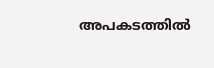അപകടത്തിൽ